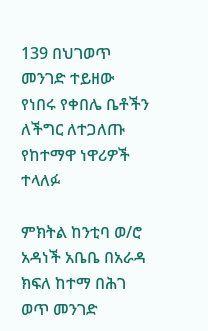139 በህገወጥ መንገድ ተይዘው የነበሩ የቀበሌ ቤቶችን ለችግር ለተጋለጡ የከተማዋ ነዋሪዎች ተላለፉ

ምክትል ከንቲባ ወ/ሮ አዳነች አቤቤ በአራዳ ክፍለ ከተማ በሕገ ወጥ መንገድ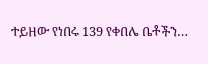ተይዘው የነበሩ 139 የቀበሌ ቤቶችን…